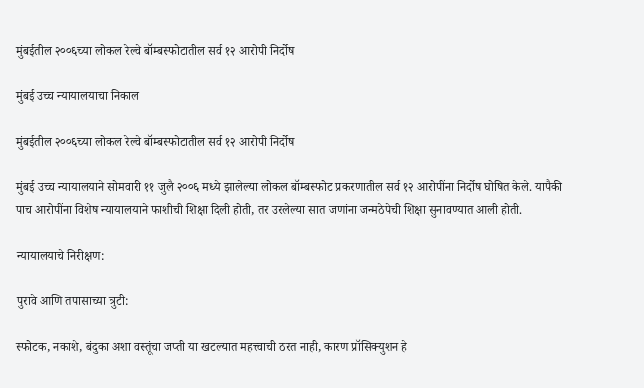मुंबईतील २००६च्या लोकल रेल्वे बॉम्बस्फोटातील सर्व १२ आरोपी निर्दोष

मुंबई उच्च न्यायालयाचा निकाल

मुंबईतील २००६च्या लोकल रेल्वे बॉम्बस्फोटातील सर्व १२ आरोपी निर्दोष

मुंबई उच्च न्यायालयाने सोमवारी ११ जुलै २००६ मध्ये झालेल्या लोकल बॉम्बस्फोट प्रकरणातील सर्व १२ आरोपींना निर्दोष घोषित केले. यापैकी पाच आरोपींना विशेष न्यायालयाने फाशीची शिक्षा दिली होती, तर उरलेल्या सात जणांना जन्मठेपेची शिक्षा सुनावण्यात आली होती.

न्यायालयाचे निरीक्षण:

पुरावे आणि तपासाच्या त्रुटी:

स्फोटक, नकाशे, बंदुका अशा वस्तूंचा जप्ती या खटल्यात महत्त्वाची ठरत नाही, कारण प्रॉसिक्युशन हे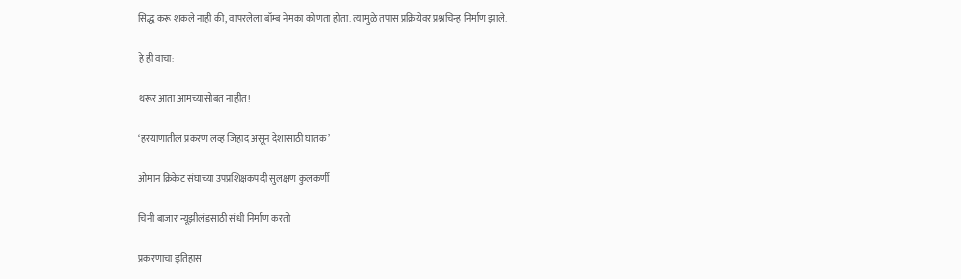सिद्ध करू शकले नाही की, वापरलेला बॉम्ब नेमका कोणता होता. त्यामुळे तपास प्रक्रियेवर प्रश्नचिन्ह निर्माण झाले.

हे ही वाचा:

थरूर आता आमच्यासोबत नाहीत!

‘हरयाणातील प्रकरण लव्ह जिहाद असून देशासाठी घातक’

ओमान क्रिकेट संघाच्या उपप्रशिक्षकपदी सुलक्षण कुलकर्णी

चिनी बाजार न्यूझीलंडसाठी संधी निर्माण करतो

प्रकरणाचा इतिहास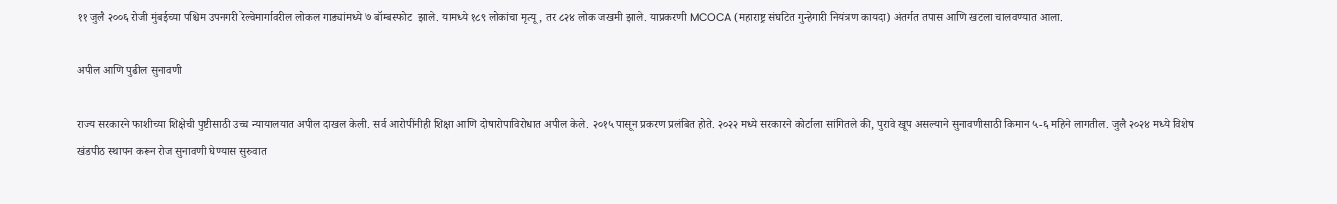११ जुलै २००६ रोजी मुंबईच्या पश्चिम उपनगरी रेल्वेमार्गावरील लोकल गाड्यांमध्ये ७ बॉम्बस्फोट  झाले. यामध्ये १८९ लोकांचा मृत्यू, तर ८२४ लोक जखमी झाले. याप्रकरणी MCOCA (महाराष्ट्र संघटित गुन्हेगारी नियंत्रण कायदा) अंतर्गत तपास आणि खटला चालवण्यात आला.

अपील आणि पुढील सुनावणी

राज्य सरकारने फाशीच्या शिक्षेची पुष्टीसाठी उच्च न्यायालयात अपील दाखल केली. सर्व आरोपींनीही शिक्षा आणि दोषारोपाविरोधात अपील केले. २०१५ पासून प्रकरण प्रलंबित होते. २०२२ मध्ये सरकारने कोर्टाला सांगितले की, पुरावे खूप असल्याने सुनावणीसाठी किमान ५-६ महिने लागतील. जुलै २०२४ मध्ये विशेष खंडपीठ स्थापन करून रोज सुनावणी घेण्यास सुरुवात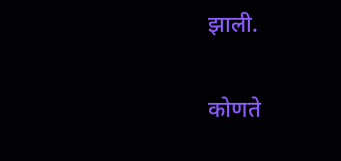झाली.

कोणते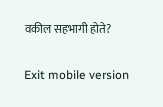वकील सहभागी होते?

Exit mobile version